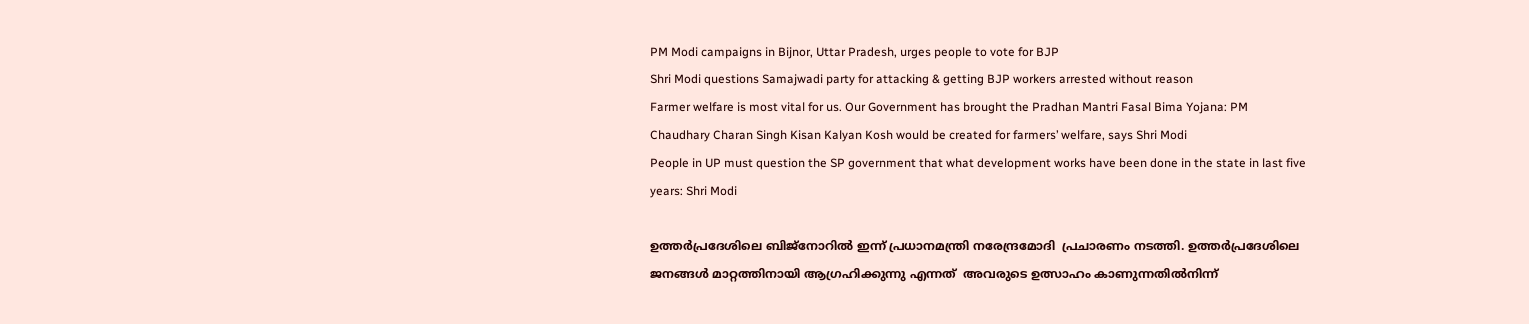PM Modi campaigns in Bijnor, Uttar Pradesh, urges people to vote for BJP
Shri Modi questions Samajwadi party for attacking & getting BJP workers arrested without reason
Farmer welfare is most vital for us. Our Government has brought the Pradhan Mantri Fasal Bima Yojana: PM
Chaudhary Charan Singh Kisan Kalyan Kosh would be created for farmers’ welfare, says Shri Modi
People in UP must question the SP government that what development works have been done in the state in last five years: Shri Modi

ഉത്തർപ്രദേശിലെ ബിജ്‌നോറിൽ ഇന്ന് പ്രധാനമന്ത്രി നരേന്ദ്രമോദി  പ്രചാരണം നടത്തി. ഉത്തർപ്രദേശിലെ ജനങ്ങൾ മാറ്റത്തിനായി ആഗ്രഹിക്കുന്നു എന്നത്  അവരുടെ ഉത്സാഹം കാണുന്നതിൽനിന്ന്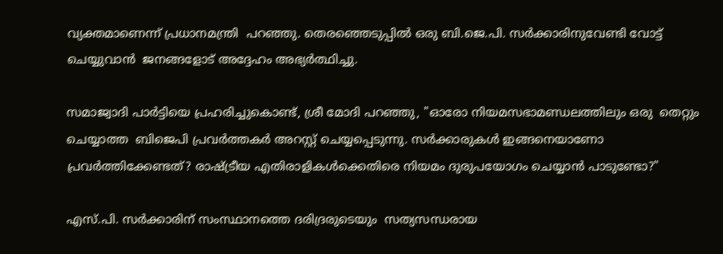വ്യക്തമാണെന്ന് പ്രധാനമന്ത്രി  പറഞ്ഞു. തെരഞ്ഞെടുപ്പിൽ ഒരു ബി.ജെ.പി. സർക്കാരിനുവേണ്ടി വോട്ട് ചെയ്യുവാൻ  ജനങ്ങളോട് അദ്ദേഹം അഭ്യർത്ഥിച്ചു.

സമാജ്വാദി പാർട്ടിയെ പ്രഹരിച്ചുകൊണ്ട്, ശ്രീ മോദി പറഞ്ഞു, "ഓരോ നിയമസഭാമണ്ഡലത്തിലും ഒരു  തെറ്റും ചെയ്യാത്ത  ബിജെപി പ്രവർത്തകർ അറസ്റ്റ് ചെയ്യപ്പെടുന്നു. സർക്കാരുകൾ ഇങ്ങനെയാണോ  പ്രവർത്തിക്കേണ്ടത്? രാഷ്ട്രീയ എതിരാളികൾക്കെതിരെ നിയമം ദുരുപയോഗം ചെയ്യാൻ പാടുണ്ടോ?"

എസ്.പി. സർക്കാരിന് സംസ്ഥാനത്തെ ദരിദ്രരുടെയും  സത്യസന്ധരായ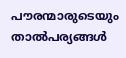പൗരന്മാരുടെയും  താൽപര്യങ്ങൾ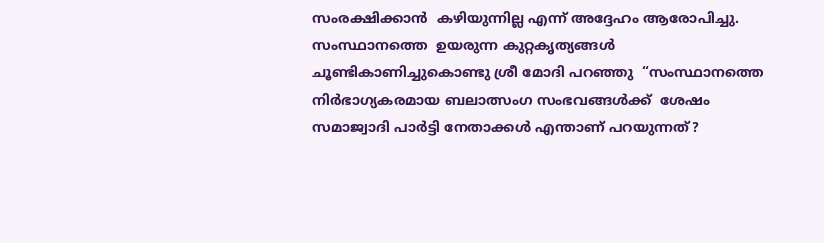സംരക്ഷിക്കാൻ  കഴിയുന്നില്ല എന്ന് അദ്ദേഹം ആരോപിച്ചു. സംസ്ഥാനത്തെ  ഉയരുന്ന കുറ്റകൃത്യങ്ങൾ ചൂണ്ടികാണിച്ചുകൊണ്ടു ശ്രീ മോദി പറഞ്ഞു  “സംസ്ഥാനത്തെ നിർഭാഗ്യകരമായ ബലാത്സംഗ സംഭവങ്ങൾക്ക്  ശേഷം സമാജ്വാദി പാർട്ടി നേതാക്കൾ എന്താണ് പറയുന്നത്?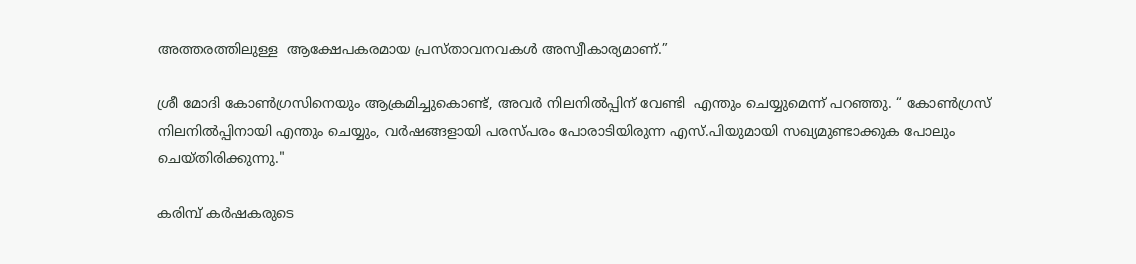അത്തരത്തിലുള്ള  ആക്ഷേപകരമായ പ്രസ്‌താവനവകൾ അസ്വീകാര്യമാണ്.”

ശ്രീ മോദി കോൺഗ്രസിനെയും ആക്രമിച്ചുകൊണ്ട്, അവർ നിലനിൽപ്പിന് വേണ്ടി  എന്തും ചെയ്യുമെന്ന് പറഞ്ഞു. “ കോൺഗ്രസ് നിലനിൽപ്പിനായി എന്തും ചെയ്യും, വർഷങ്ങളായി പരസ്പരം പോരാടിയിരുന്ന എസ്.പിയുമായി സഖ്യമുണ്ടാക്കുക പോലും ചെയ്തിരിക്കുന്നു."

കരിമ്പ് കർഷകരുടെ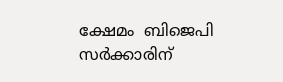ക്ഷേമം  ബിജെപി സർക്കാരിന്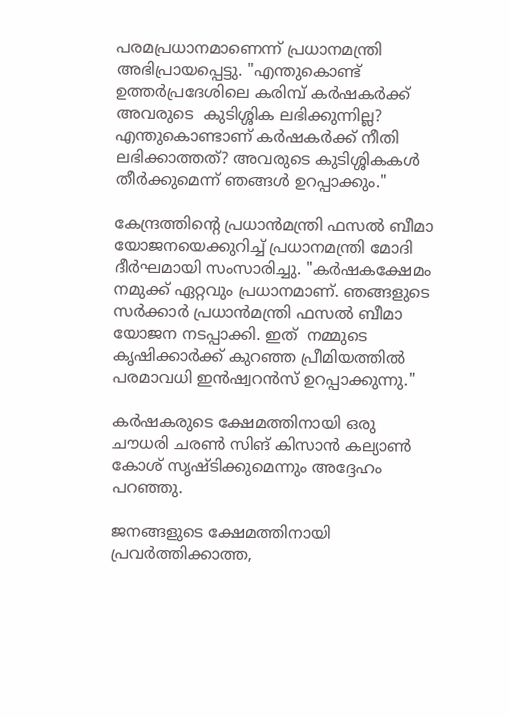പരമപ്രധാനമാണെന്ന് പ്രധാനമന്ത്രി അഭിപ്രായപ്പെട്ടു. "എന്തുകൊണ്ട് ഉത്തർപ്രദേശിലെ കരിമ്പ് കർഷകർക്ക് അവരുടെ  കുടിശ്ശിക ലഭിക്കുന്നില്ല? എന്തുകൊണ്ടാണ് കർഷകർക്ക് നീതി ലഭിക്കാത്തത്? അവരുടെ കുടിശ്ശികകൾ തീർക്കുമെന്ന് ഞങ്ങൾ ഉറപ്പാക്കും."

കേന്ദ്രത്തിന്റെ പ്രധാൻമന്ത്രി ഫസൽ ബീമാ യോജനയെക്കുറിച്ച് പ്രധാനമന്ത്രി മോദി ദീർഘമായി സംസാരിച്ചു. "കർഷകക്ഷേമം നമുക്ക് ഏറ്റവും പ്രധാനമാണ്. ഞങ്ങളുടെ സർക്കാർ പ്രധാൻമന്ത്രി ഫസൽ ബീമാ യോജന നടപ്പാക്കി. ഇത്  നമ്മുടെ കൃഷിക്കാർക്ക് കുറഞ്ഞ പ്രീമിയത്തിൽ  പരമാവധി ഇൻഷ്വറൻസ് ഉറപ്പാക്കുന്നു."

കർഷകരുടെ ക്ഷേമത്തിനായി ഒരു ചൗധരി ചരൺ സിങ് കിസാൻ കല്യാൺ കോശ് സൃഷ്ടിക്കുമെന്നും അദ്ദേഹം പറഞ്ഞു.

ജനങ്ങളുടെ ക്ഷേമത്തിനായി പ്രവർത്തിക്കാത്ത,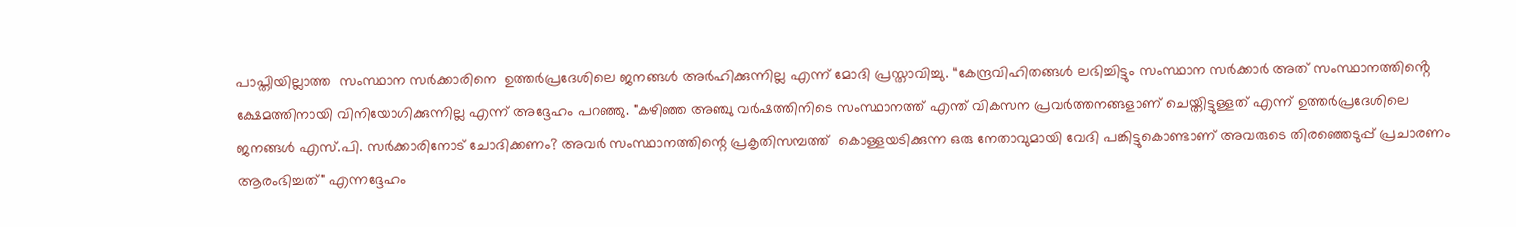പാപ്തിയില്ലാത്ത  സംസ്ഥാന സർക്കാരിനെ  ഉത്തർപ്രദേശിലെ ജനങ്ങൾ അർഹിക്കുന്നില്ല എന്ന് മോദി പ്രസ്താവിച്ചു. “കേന്ദ്രവിഹിതങ്ങൾ ലഭിച്ചിട്ടും സംസ്ഥാന സർക്കാർ അത് സംസ്ഥാനത്തിൻ്റെ ക്ഷേമത്തിനായി വിനിയോഗിക്കുന്നില്ല എന്ന് അദ്ദേഹം പറഞ്ഞു. "കഴിഞ്ഞ അഞ്ചു വർഷത്തിനിടെ സംസ്ഥാനത്ത് എന്ത് വികസന പ്രവർത്തനങ്ങളാണ് ചെയ്തിട്ടുള്ളത് എന്ന് ഉത്തർപ്രദേശിലെ ജനങ്ങൾ എസ്.പി. സർക്കാരിനോട് ചോദിക്കണം? അവർ സംസ്ഥാനത്തിന്റെ പ്രകൃതിസമ്പത്ത്  കൊള്ളയടിക്കുന്ന ഒരു നേതാവുമായി വേദി പങ്കിട്ടുകൊണ്ടാണ് അവരുടെ തിരഞ്ഞെടുപ്പ് പ്രചാരണം ആരംഭിച്ചത്" എന്നദ്ദേഹം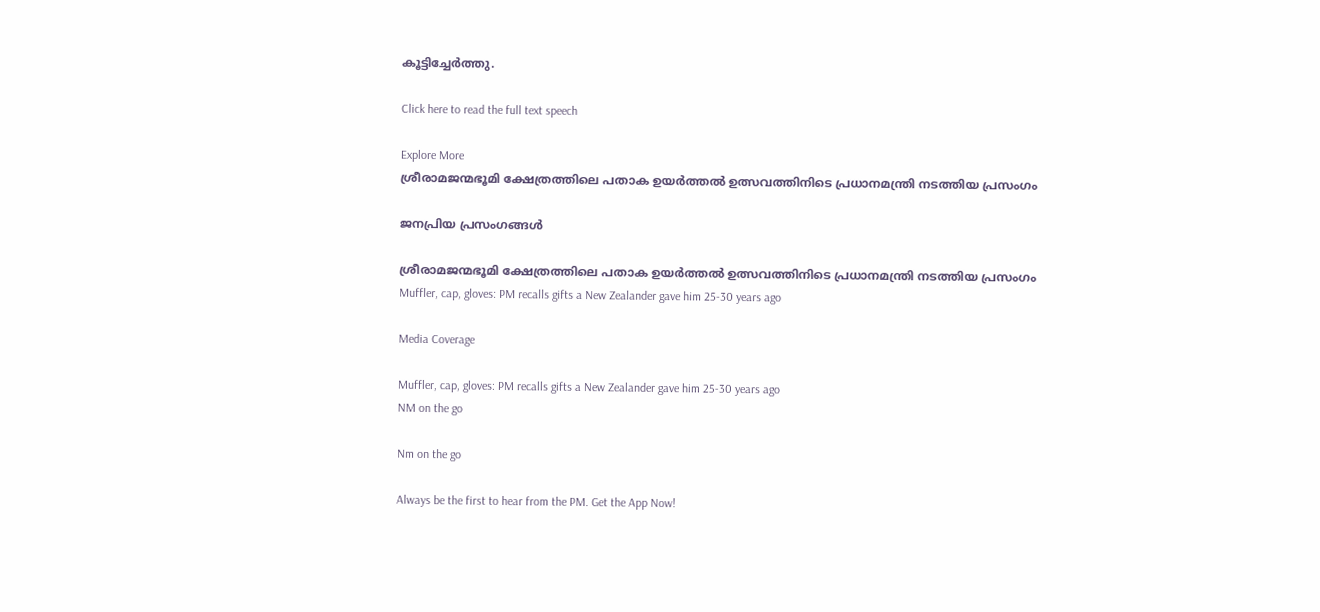കൂട്ടിച്ചേർത്തു.

Click here to read the full text speech

Explore More
ശ്രീരാമജന്മഭൂമി ക്ഷേത്രത്തിലെ പതാക ഉയർത്തൽ ഉത്സവത്തിനിടെ പ്രധാനമന്ത്രി നടത്തിയ പ്രസംഗം

ജനപ്രിയ പ്രസംഗങ്ങൾ

ശ്രീരാമജന്മഭൂമി ക്ഷേത്രത്തിലെ പതാക ഉയർത്തൽ ഉത്സവത്തിനിടെ പ്രധാനമന്ത്രി നടത്തിയ പ്രസംഗം
Muffler, cap, gloves: PM recalls gifts a New Zealander gave him 25-30 years ago

Media Coverage

Muffler, cap, gloves: PM recalls gifts a New Zealander gave him 25-30 years ago
NM on the go

Nm on the go

Always be the first to hear from the PM. Get the App Now!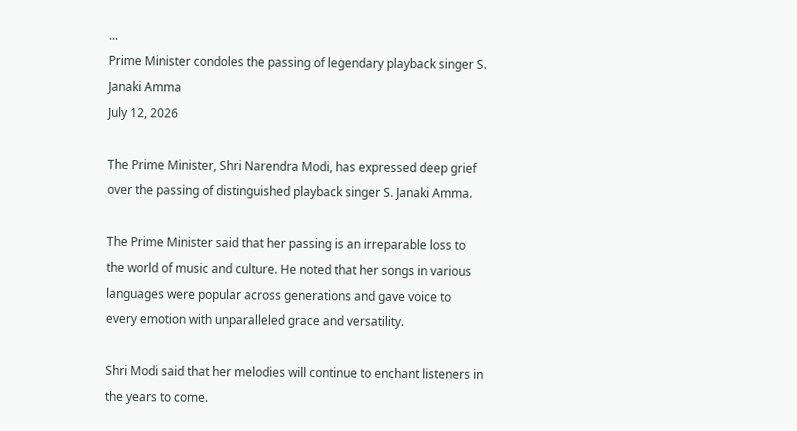...
Prime Minister condoles the passing of legendary playback singer S. Janaki Amma
July 12, 2026

The Prime Minister, Shri Narendra Modi, has expressed deep grief over the passing of distinguished playback singer S. Janaki Amma.

The Prime Minister said that her passing is an irreparable loss to the world of music and culture. He noted that her songs in various languages were popular across generations and gave voice to every emotion with unparalleled grace and versatility.

Shri Modi said that her melodies will continue to enchant listeners in the years to come.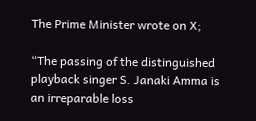The Prime Minister wrote on X;

“The passing of the distinguished playback singer S. Janaki Amma is an irreparable loss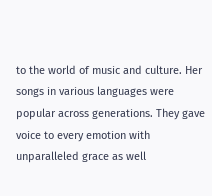to the world of music and culture. Her songs in various languages were popular across generations. They gave voice to every emotion with unparalleled grace as well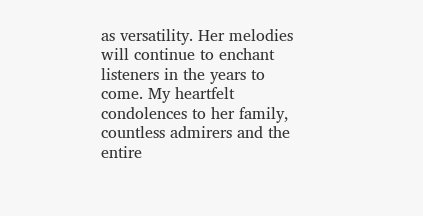as versatility. Her melodies will continue to enchant listeners in the years to come. My heartfelt condolences to her family, countless admirers and the entire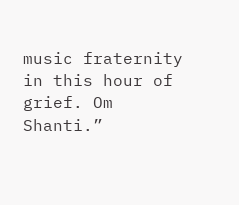music fraternity in this hour of grief. Om Shanti.”